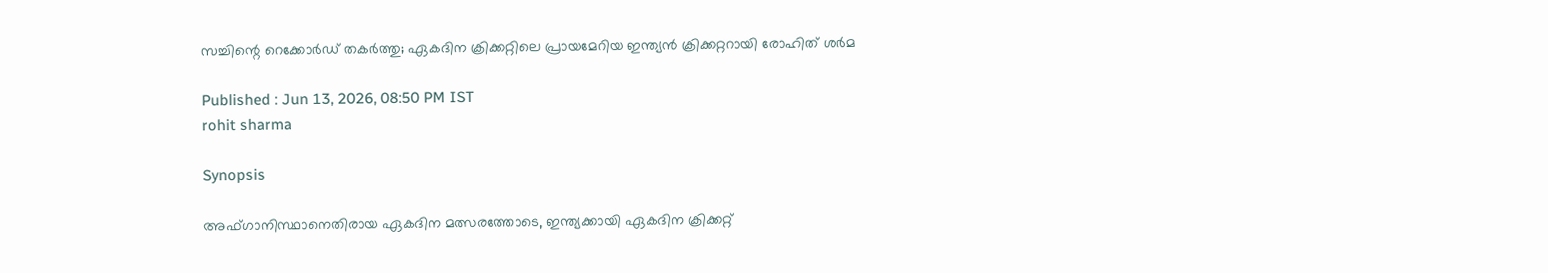സച്ചിന്റെ റെക്കോര്‍ഡ് തകര്‍ത്തു; ഏകദിന ക്രിക്കറ്റിലെ പ്രായമേറിയ ഇന്ത്യന്‍ ക്രിക്കറ്ററായി രോഹിത് ശര്‍മ

Published : Jun 13, 2026, 08:50 PM IST
rohit sharma

Synopsis

അഫ്ഗാനിസ്ഥാനെതിരായ ഏകദിന മത്സരത്തോടെ, ഇന്ത്യക്കായി ഏകദിന ക്രിക്കറ്റ്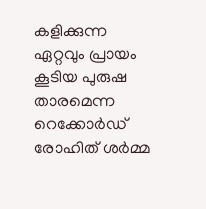കളിക്കുന്ന ഏറ്റവും പ്രായം കൂടിയ പുരുഷ താരമെന്ന റെക്കോര്‍ഡ് രോഹിത് ശര്‍മ്മ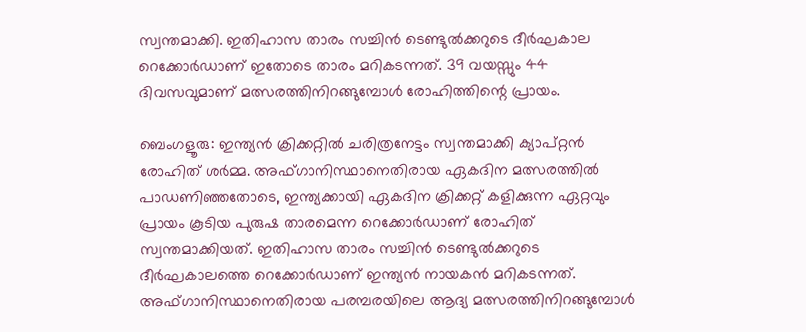സ്വന്തമാക്കി. ഇതിഹാസ താരം സച്ചിന്‍ ടെണ്ടുല്‍ക്കറുടെ ദീര്‍ഘകാല റെക്കോര്‍ഡാണ് ഇതോടെ താരം മറികടന്നത്. 39 വയസ്സും 44 ദിവസവുമാണ് മത്സരത്തിനിറങ്ങുമ്പോള്‍ രോഹിത്തിന്റെ പ്രായം.

ബെംഗളൂരു: ഇന്ത്യന്‍ ക്രിക്കറ്റില്‍ ചരിത്രനേട്ടം സ്വന്തമാക്കി ക്യാപ്റ്റന്‍ രോഹിത് ശര്‍മ്മ. അഫ്ഗാനിസ്ഥാനെതിരായ ഏകദിന മത്സരത്തില്‍ പാഡണിഞ്ഞതോടെ, ഇന്ത്യക്കായി ഏകദിന ക്രിക്കറ്റ് കളിക്കുന്ന ഏറ്റവും പ്രായം കൂടിയ പുരുഷ താരമെന്ന റെക്കോര്‍ഡാണ് രോഹിത് സ്വന്തമാക്കിയത്. ഇതിഹാസ താരം സച്ചിന്‍ ടെണ്ടുല്‍ക്കറുടെ ദീര്‍ഘകാലത്തെ റെക്കോര്‍ഡാണ് ഇന്ത്യന്‍ നായകന്‍ മറികടന്നത്. അഫ്ഗാനിസ്ഥാനെതിരായ പരമ്പരയിലെ ആദ്യ മത്സരത്തിനിറങ്ങുമ്പോള്‍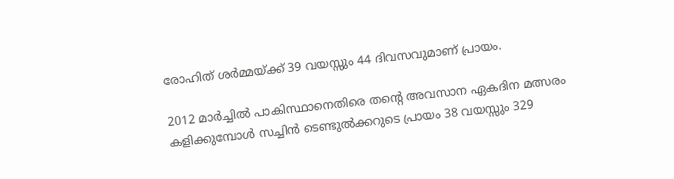രോഹിത് ശര്‍മ്മയ്ക്ക് 39 വയസ്സും 44 ദിവസവുമാണ് പ്രായം.

2012 മാര്‍ച്ചില്‍ പാകിസ്ഥാനെതിരെ തന്റെ അവസാന ഏകദിന മത്സരം കളിക്കുമ്പോള്‍ സച്ചിന്‍ ടെണ്ടുല്‍ക്കറുടെ പ്രായം 38 വയസ്സും 329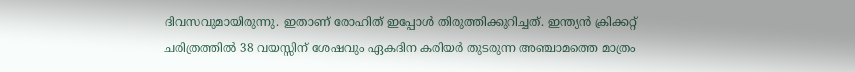ദിവസവുമായിരുന്നു. ഇതാണ് രോഹിത് ഇപ്പോള്‍ തിരുത്തിക്കുറിച്ചത്. ഇന്ത്യന്‍ ക്രിക്കറ്റ് ചരിത്രത്തില്‍ 38 വയസ്സിന് ശേഷവും ഏകദിന കരിയര്‍ തുടരുന്ന അഞ്ചാമത്തെ മാത്രം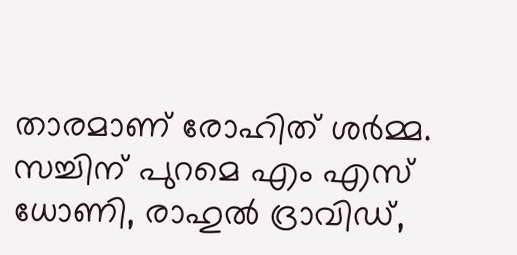താരമാണ് രോഹിത് ശര്‍മ്മ. സച്ചിന് പുറമെ എം എസ് ധോണി, രാഹുല്‍ ദ്രാവിഡ്,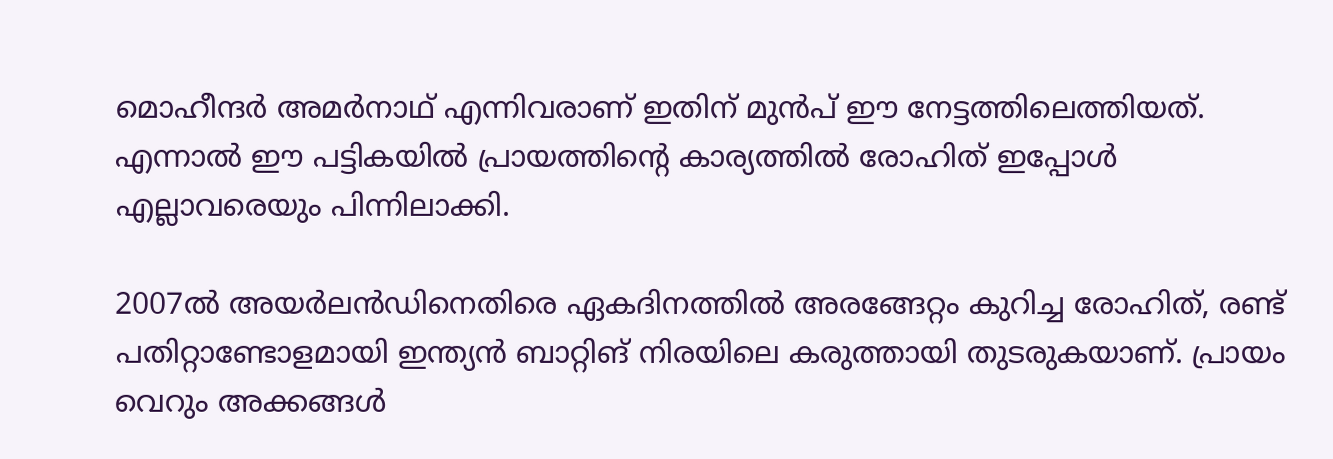മൊഹീന്ദര്‍ അമര്‍നാഥ് എന്നിവരാണ് ഇതിന് മുന്‍പ് ഈ നേട്ടത്തിലെത്തിയത്. എന്നാല്‍ ഈ പട്ടികയില്‍ പ്രായത്തിന്റെ കാര്യത്തില്‍ രോഹിത് ഇപ്പോള്‍ എല്ലാവരെയും പിന്നിലാക്കി.

2007ല്‍ അയര്‍ലന്‍ഡിനെതിരെ ഏകദിനത്തില്‍ അരങ്ങേറ്റം കുറിച്ച രോഹിത്, രണ്ട് പതിറ്റാണ്ടോളമായി ഇന്ത്യന്‍ ബാറ്റിങ് നിരയിലെ കരുത്തായി തുടരുകയാണ്. പ്രായം വെറും അക്കങ്ങള്‍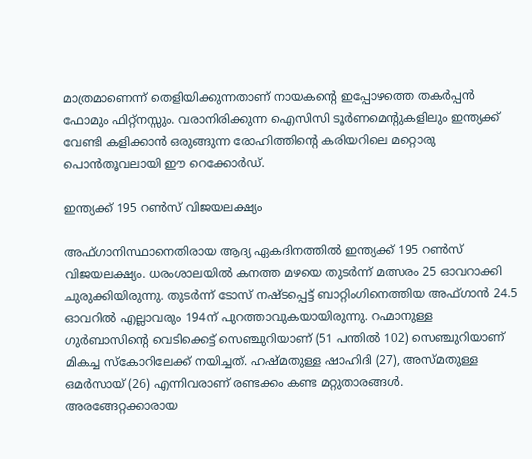മാത്രമാണെന്ന് തെളിയിക്കുന്നതാണ് നായകന്റെ ഇപ്പോഴത്തെ തകര്‍പ്പന്‍ ഫോമും ഫിറ്റ്‌നസ്സും. വരാനിരിക്കുന്ന ഐസിസി ടൂര്‍ണമെന്റുകളിലും ഇന്ത്യക്ക് വേണ്ടി കളിക്കാന്‍ ഒരുങ്ങുന്ന രോഹിത്തിന്റെ കരിയറിലെ മറ്റൊരു പൊന്‍തൂവലായി ഈ റെക്കോര്‍ഡ്.

ഇന്ത്യക്ക് 195 റണ്‍സ് വിജയലക്ഷ്യം

അഫ്ഗാനിസ്ഥാനെതിരായ ആദ്യ ഏകദിനത്തില്‍ ഇന്ത്യക്ക് 195 റണ്‍സ് വിജയലക്ഷ്യം. ധരംശാലയില്‍ കനത്ത മഴയെ തുടര്‍ന്ന് മത്സരം 25 ഓവറാക്കി ചുരുക്കിയിരുന്നു. തുടര്‍ന്ന് ടോസ് നഷ്ടപ്പെട്ട് ബാറ്റിംഗിനെത്തിയ അഫ്ഗാന്‍ 24.5 ഓവറില്‍ എല്ലാവരും 194ന് പുറത്താവുകയായിരുന്നു. റഹ്മാനുള്ള ഗുര്‍ബാസിന്റെ വെടിക്കെട്ട് സെഞ്ചുറിയാണ് (51 പന്തില്‍ 102) സെഞ്ചുറിയാണ് മികച്ച സ്‌കോറിലേക്ക് നയിച്ചത്. ഹഷ്മതുള്ള ഷാഹിദി (27), അസ്മതുള്ള ഒമര്‍സായ് (26) എന്നിവരാണ് രണ്ടക്കം കണ്ട മറ്റുതാരങ്ങള്‍. അരങ്ങേറ്റക്കാരായ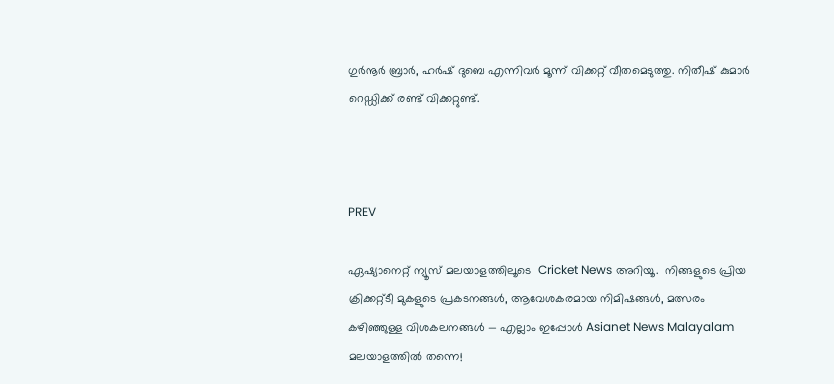ഗുര്‍നൂര്‍ ബ്രാര്‍, ഹര്‍ഷ് ദുബെ എന്നിവര്‍ മൂന്ന് വിക്കറ്റ് വീതമെടുത്തു. നിതീഷ് കുമാര്‍ റെഡ്ഡിക്ക് രണ്ട് വിക്കറ്റുണ്ട്.



PREV

ഏഷ്യാനെറ്റ് ന്യൂസ് മലയാളത്തിലൂടെ  Cricket News അറിയൂ.  നിങ്ങളുടെ പ്രിയ ക്രിക്കറ്റ്ടീ മുകളുടെ പ്രകടനങ്ങൾ, ആവേശകരമായ നിമിഷങ്ങൾ, മത്സരം കഴിഞ്ഞുള്ള വിശകലനങ്ങൾ — എല്ലാം ഇപ്പോൾ Asianet News Malayalam മലയാളത്തിൽ തന്നെ!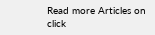Read more Articles on
click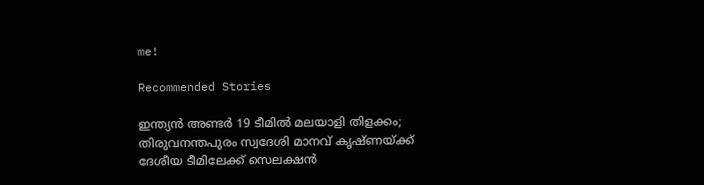me!

Recommended Stories

ഇന്ത്യന്‍ അണ്ടര്‍ 19 ടീമില്‍ മലയാളി തിളക്കം; തിരുവനന്തപുരം സ്വദേശി മാനവ് കൃഷ്ണയ്ക്ക് ദേശീയ ടീമിലേക്ക് സെലക്ഷന്‍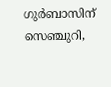ഗുര്‍ബാസിന് സെഞ്ചുറി,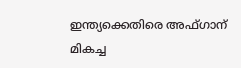ഇന്ത്യക്കെതിരെ അഫ്ഗാന് മികച്ച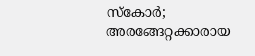സ്‌കോര്‍; അരങ്ങേറ്റക്കാരായ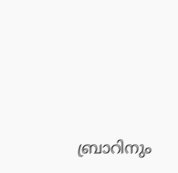ബ്രാറിനും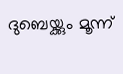ദുബെയ്ക്കും മൂന്ന്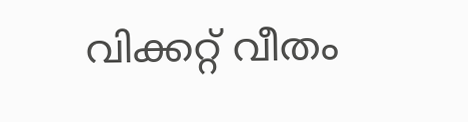വിക്കറ്റ് വീതം